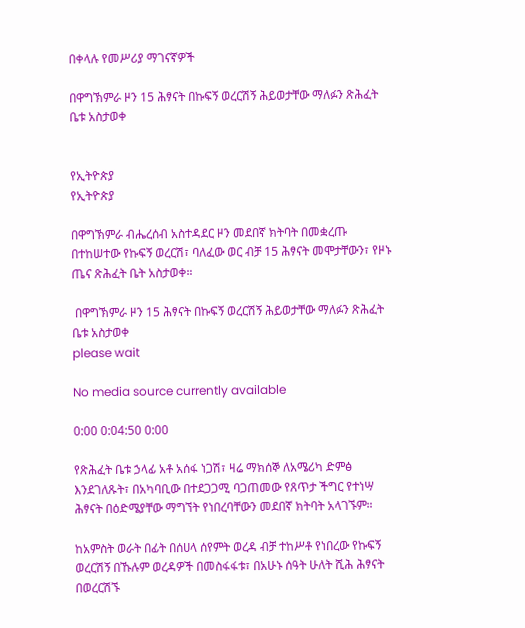በቀላሉ የመሥሪያ ማገናኛዎች

በዋግኽምራ ዞን 15 ሕፃናት በኩፍኝ ወረርሽኝ ሕይወታቸው ማለፉን ጽሕፈት ቤቱ አስታወቀ


የኢትዮጵያ
የኢትዮጵያ

በዋግኽምራ ብሔረሰብ አስተዳደር ዞን መደበኛ ክትባት በመቋረጡ በተከሠተው የኩፍኝ ወረርሽ፣ ባለፈው ወር ብቻ 15 ሕፃናት መሞታቸውን፣ የዞኑ ጤና ጽሕፈት ቤት አስታወቀ።

 በዋግኽምራ ዞን 15 ሕፃናት በኩፍኝ ወረርሽኝ ሕይወታቸው ማለፉን ጽሕፈት ቤቱ አስታወቀ
please wait

No media source currently available

0:00 0:04:50 0:00

የጽሕፈት ቤቱ ኃላፊ አቶ አሰፋ ነጋሽ፣ ዛሬ ማክሰኞ ለአሜሪካ ድምፅ እንደገለጹት፣ በአካባቢው በተደጋጋሚ ባጋጠመው የጸጥታ ችግር የተነሣ ሕፃናት በዕድሜያቸው ማግኘት የነበረባቸውን መደበኛ ክትባት አላገኙም።

ከአምስት ወራት በፊት በሰሀላ ሰየምት ወረዳ ብቻ ተከሥቶ የነበረው የኩፍኝ ወረርሽኝ በኹሉም ወረዳዎች በመስፋፋቱ፣ በአሁኑ ሰዓት ሁለት ሺሕ ሕፃናት በወረርሽኙ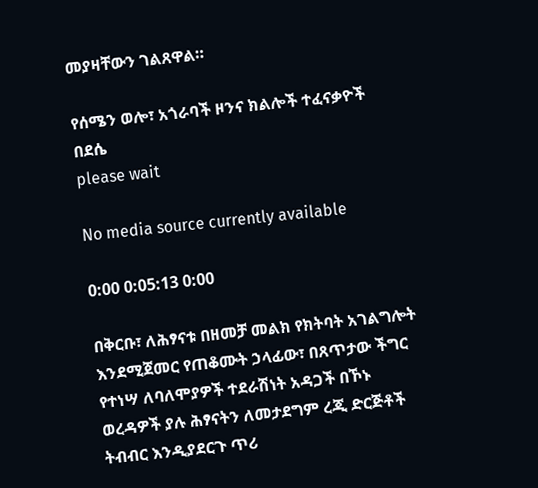መያዛቸውን ገልጸዋል።

የሰሜን ወሎ፣ አጎራባች ዞንና ክልሎች ተፈናቃዮች በደሴ
please wait

No media source currently available

0:00 0:05:13 0:00

በቅርቡ፣ ለሕፃናቱ በዘመቻ መልክ የክትባት አገልግሎት እንደሚጀመር የጠቆሙት ኃላፊው፣ በጸጥታው ችግር የተነሣ ለባለሞያዎች ተደራሽነት አዳጋች በኾኑ ወረዳዎች ያሉ ሕፃናትን ለመታደግም ረጂ ድርጅቶች ትብብር እንዲያደርጉ ጥሪ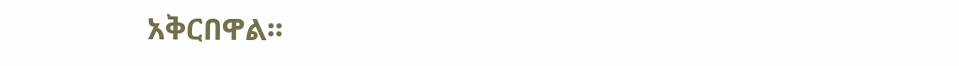አቅርበዋል፡፡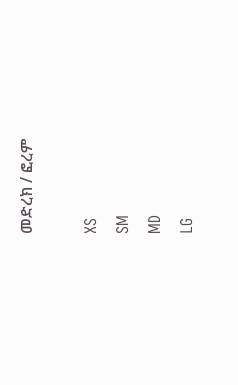መድረክ / ፎረም

XS
SM
MD
LG